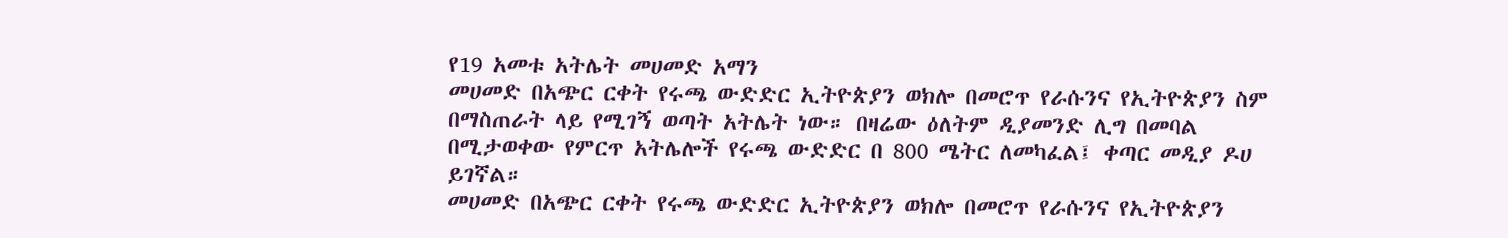የ19 አመቱ አትሌት መሀመድ አማን
መሀመድ በአጭር ርቀት የሩጫ ውድድር ኢትዮጵያን ወክሎ በመሮጥ የራሱንና የኢትዮጵያን ስም በማስጠራት ላይ የሚገኝ ወጣት አትሌት ነው። በዛሬው ዕለትም ዲያመንድ ሊግ በመባል በሚታወቀው የምርጥ አትሌሎች የሩጫ ውድድር በ 800 ሜትር ለመካፈል፤ ቀጣር መዲያ ዶሀ ይገኛል።
መሀመድ በአጭር ርቀት የሩጫ ውድድር ኢትዮጵያን ወክሎ በመሮጥ የራሱንና የኢትዮጵያን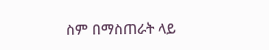ስም በማስጠራት ላይ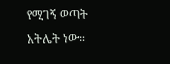የሚገኝ ወጣት አትሌት ነው።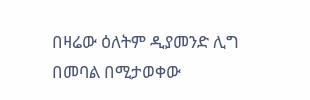በዛሬው ዕለትም ዲያመንድ ሊግ በመባል በሚታወቀው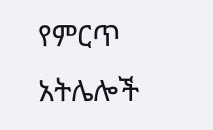የምርጥ አትሌሎች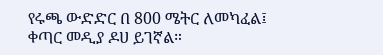የሩጫ ውድድር በ 800 ሜትር ለመካፈል፤ ቀጣር መዲያ ዶሀ ይገኛል።